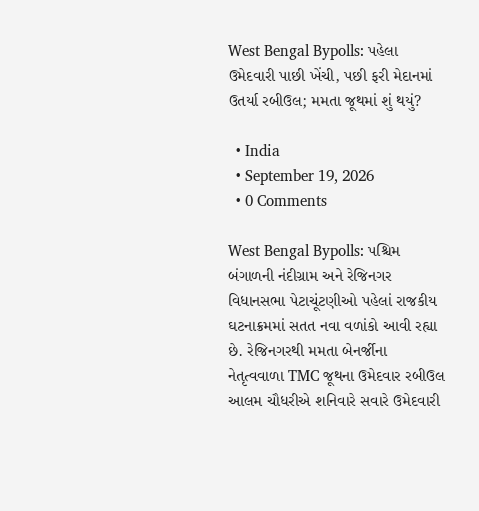West Bengal Bypolls: પહેલા ઉમેદવારી પાછી ખેંચી, પછી ફરી મેદાનમાં ઉતર્યા રબીઉલ; મમતા જૂથમાં શું થયું?

  • India
  • September 19, 2026
  • 0 Comments

West Bengal Bypolls: પશ્ચિમ બંગાળની નંદીગ્રામ અને રેજિનગર વિધાનસભા પેટાચૂંટણીઓ પહેલાં રાજકીય ઘટનાક્રમમાં સતત નવા વળાંકો આવી રહ્યા છે. રેજિનગરથી મમતા બેનર્જીના નેતૃત્વવાળા TMC જૂથના ઉમેદવાર રબીઉલ આલમ ચૌધરીએ શનિવારે સવારે ઉમેદવારી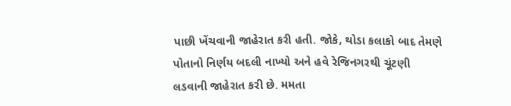પાછી ખેંચવાની જાહેરાત કરી હતી. જોકે, થોડા કલાકો બાદ તેમણે પોતાનો નિર્ણય બદલી નાખ્યો અને હવે રેજિનગરથી ચૂંટણી લડવાની જાહેરાત કરી છે. મમતા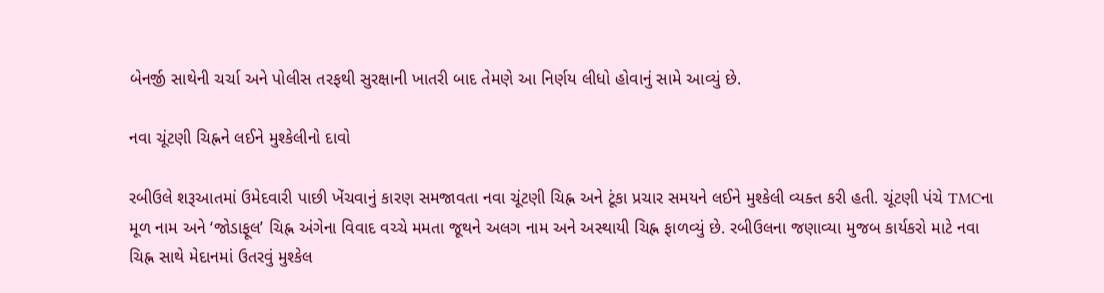બેનર્જી સાથેની ચર્ચા અને પોલીસ તરફથી સુરક્ષાની ખાતરી બાદ તેમણે આ નિર્ણય લીધો હોવાનું સામે આવ્યું છે.

નવા ચૂંટણી ચિહ્નને લઈને મુશ્કેલીનો દાવો

રબીઉલે શરૂઆતમાં ઉમેદવારી પાછી ખેંચવાનું કારણ સમજાવતા નવા ચૂંટણી ચિહ્ન અને ટૂંકા પ્રચાર સમયને લઈને મુશ્કેલી વ્યક્ત કરી હતી. ચૂંટણી પંચે TMCના મૂળ નામ અને ‘જોડાફૂલ’ ચિહ્ન અંગેના વિવાદ વચ્ચે મમતા જૂથને અલગ નામ અને અસ્થાયી ચિહ્ન ફાળવ્યું છે. રબીઉલના જણાવ્યા મુજબ કાર્યકરો માટે નવા ચિહ્ન સાથે મેદાનમાં ઉતરવું મુશ્કેલ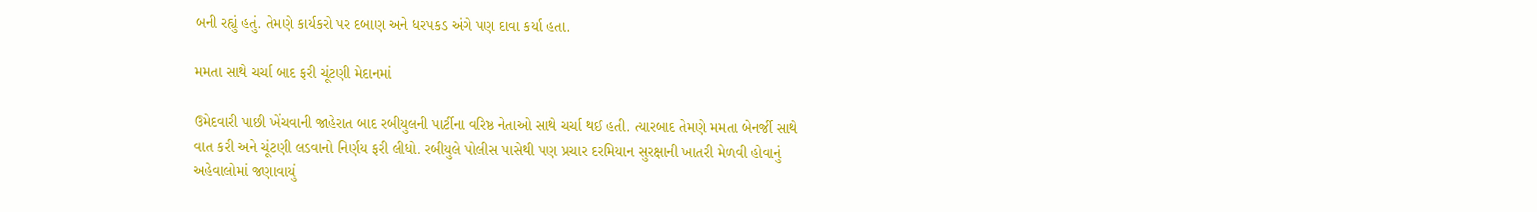બની રહ્યું હતું. તેમણે કાર્યકરો પર દબાણ અને ધરપકડ અંગે પણ દાવા કર્યા હતા.

મમતા સાથે ચર્ચા બાદ ફરી ચૂંટણી મેદાનમાં

ઉમેદવારી પાછી ખેંચવાની જાહેરાત બાદ રબીયુલની પાર્ટીના વરિષ્ઠ નેતાઓ સાથે ચર્ચા થઈ હતી. ત્યારબાદ તેમણે મમતા બેનર્જી સાથે વાત કરી અને ચૂંટણી લડવાનો નિર્ણય ફરી લીધો. રબીયુલે પોલીસ પાસેથી પણ પ્રચાર દરમિયાન સુરક્ષાની ખાતરી મેળવી હોવાનું અહેવાલોમાં જણાવાયું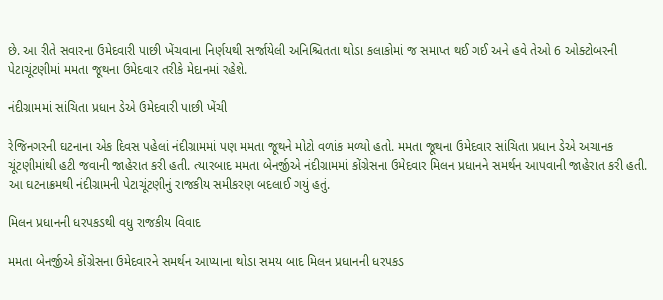છે. આ રીતે સવારના ઉમેદવારી પાછી ખેંચવાના નિર્ણયથી સર્જાયેલી અનિશ્ચિતતા થોડા કલાકોમાં જ સમાપ્ત થઈ ગઈ અને હવે તેઓ 6 ઓક્ટોબરની પેટાચૂંટણીમાં મમતા જૂથના ઉમેદવાર તરીકે મેદાનમાં રહેશે.

નંદીગ્રામમાં સાંચિતા પ્રધાન ડેએ ઉમેદવારી પાછી ખેંચી

રેજિનગરની ઘટનાના એક દિવસ પહેલાં નંદીગ્રામમાં પણ મમતા જૂથને મોટો વળાંક મળ્યો હતો. મમતા જૂથના ઉમેદવાર સાંચિતા પ્રધાન ડેએ અચાનક ચૂંટણીમાંથી હટી જવાની જાહેરાત કરી હતી. ત્યારબાદ મમતા બેનર્જીએ નંદીગ્રામમાં કોંગ્રેસના ઉમેદવાર મિલન પ્રધાનને સમર્થન આપવાની જાહેરાત કરી હતી. આ ઘટનાક્રમથી નંદીગ્રામની પેટાચૂંટણીનું રાજકીય સમીકરણ બદલાઈ ગયું હતું.

મિલન પ્રધાનની ધરપકડથી વધુ રાજકીય વિવાદ

મમતા બેનર્જીએ કોંગ્રેસના ઉમેદવારને સમર્થન આપ્યાના થોડા સમય બાદ મિલન પ્રધાનની ધરપકડ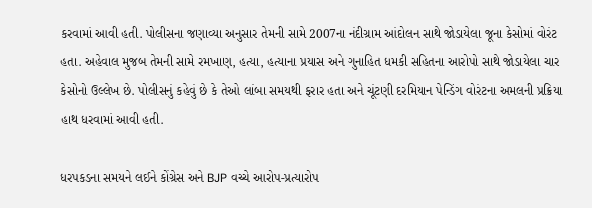કરવામાં આવી હતી. પોલીસના જણાવ્યા અનુસાર તેમની સામે 2007ના નંદીગ્રામ આંદોલન સાથે જોડાયેલા જૂના કેસોમાં વોરંટ હતા. અહેવાલ મુજબ તેમની સામે રમખાણ, હત્યા, હત્યાના પ્રયાસ અને ગુનાહિત ધમકી સહિતના આરોપો સાથે જોડાયેલા ચાર કેસોનો ઉલ્લેખ છે. પોલીસનું કહેવું છે કે તેઓ લાંબા સમયથી ફરાર હતા અને ચૂંટણી દરમિયાન પેન્ડિંગ વોરંટના અમલની પ્રક્રિયા હાથ ધરવામાં આવી હતી.

ધરપકડના સમયને લઈને કોંગ્રેસ અને BJP વચ્ચે આરોપ-પ્રત્યારોપ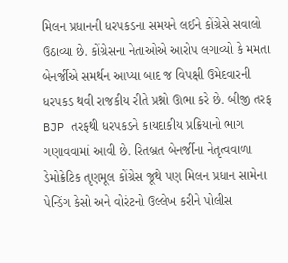મિલન પ્રધાનની ધરપકડના સમયને લઈને કોંગ્રેસે સવાલો ઉઠાવ્યા છે. કોંગ્રેસના નેતાઓએ આરોપ લગાવ્યો કે મમતા બેનર્જીએ સમર્થન આપ્યા બાદ જ વિપક્ષી ઉમેદવારની ધરપકડ થવી રાજકીય રીતે પ્રશ્નો ઊભા કરે છે. બીજી તરફ BJP તરફથી ધરપકડને કાયદાકીય પ્રક્રિયાનો ભાગ ગણાવવામાં આવી છે. રિતબ્રત બેનર્જીના નેતૃત્વવાળા ડેમોક્રેટિક તૃણમૂલ કોંગ્રેસ જૂથે પણ મિલન પ્રધાન સામેના પેન્ડિંગ કેસો અને વોરંટનો ઉલ્લેખ કરીને પોલીસ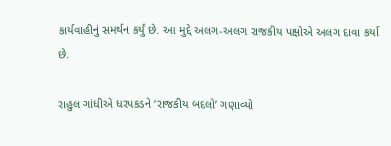કાર્યવાહીનું સમર્થન કર્યું છે. આ મુદ્દે અલગ-અલગ રાજકીય પક્ષોએ અલગ દાવા કર્યા છે.

રાહુલ ગાંધીએ ધરપકડને ‘રાજકીય બદલો’ ગણાવ્યો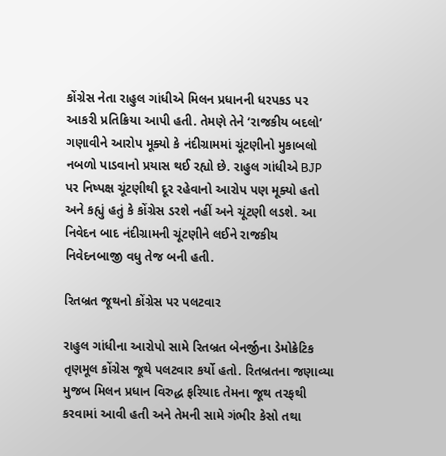કોંગ્રેસ નેતા રાહુલ ગાંધીએ મિલન પ્રધાનની ધરપકડ પર આકરી પ્રતિક્રિયા આપી હતી. તેમણે તેને ‘રાજકીય બદલો’ ગણાવીને આરોપ મૂક્યો કે નંદીગ્રામમાં ચૂંટણીનો મુકાબલો નબળો પાડવાનો પ્રયાસ થઈ રહ્યો છે. રાહુલ ગાંધીએ BJP પર નિષ્પક્ષ ચૂંટણીથી દૂર રહેવાનો આરોપ પણ મૂક્યો હતો અને કહ્યું હતું કે કોંગ્રેસ ડરશે નહીં અને ચૂંટણી લડશે. આ નિવેદન બાદ નંદીગ્રામની ચૂંટણીને લઈને રાજકીય નિવેદનબાજી વધુ તેજ બની હતી.

રિતબ્રત જૂથનો કોંગ્રેસ પર પલટવાર

રાહુલ ગાંધીના આરોપો સામે રિતબ્રત બેનર્જીના ડેમોક્રેટિક તૃણમૂલ કોંગ્રેસ જૂથે પલટવાર કર્યો હતો. રિતબ્રતના જણાવ્યા મુજબ મિલન પ્રધાન વિરુદ્ધ ફરિયાદ તેમના જૂથ તરફથી કરવામાં આવી હતી અને તેમની સામે ગંભીર કેસો તથા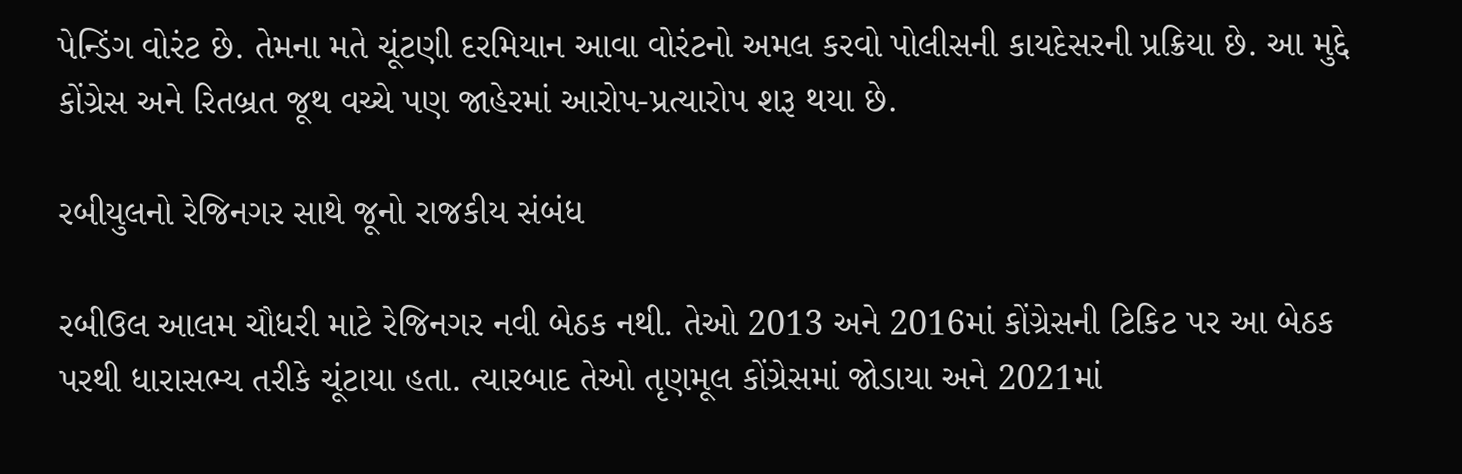પેન્ડિંગ વોરંટ છે. તેમના મતે ચૂંટણી દરમિયાન આવા વોરંટનો અમલ કરવો પોલીસની કાયદેસરની પ્રક્રિયા છે. આ મુદ્દે કોંગ્રેસ અને રિતબ્રત જૂથ વચ્ચે પણ જાહેરમાં આરોપ-પ્રત્યારોપ શરૂ થયા છે.

રબીયુલનો રેજિનગર સાથે જૂનો રાજકીય સંબંધ

રબીઉલ આલમ ચૌધરી માટે રેજિનગર નવી બેઠક નથી. તેઓ 2013 અને 2016માં કોંગ્રેસની ટિકિટ પર આ બેઠક પરથી ધારાસભ્ય તરીકે ચૂંટાયા હતા. ત્યારબાદ તેઓ તૃણમૂલ કોંગ્રેસમાં જોડાયા અને 2021માં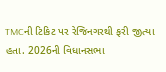TMCની ટિકિટ પર રેજિનગરથી ફરી જીત્યા હતા. 2026ની વિધાનસભા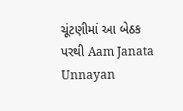ચૂંટણીમાં આ બેઠક પરથી Aam Janata Unnayan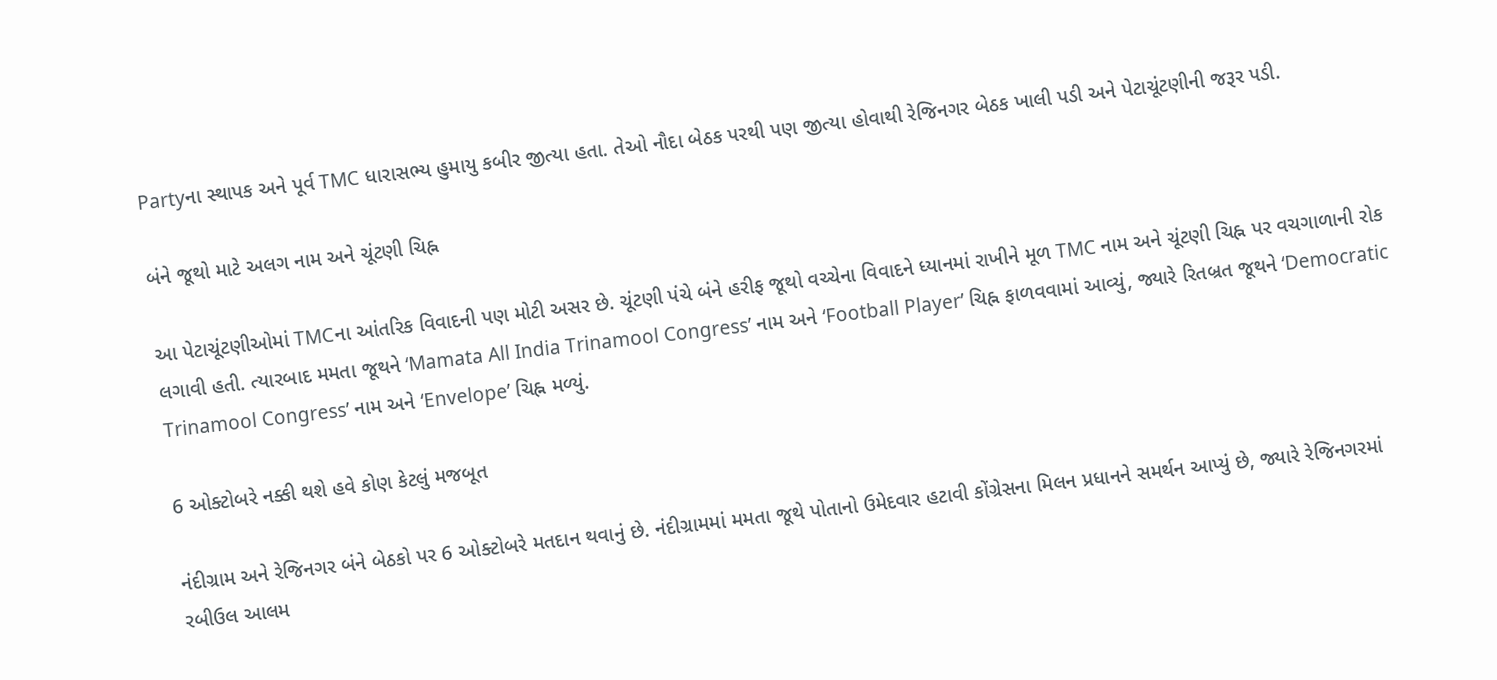Partyના સ્થાપક અને પૂર્વ TMC ધારાસભ્ય હુમાયુ કબીર જીત્યા હતા. તેઓ નૌદા બેઠક પરથી પણ જીત્યા હોવાથી રેજિનગર બેઠક ખાલી પડી અને પેટાચૂંટણીની જરૂર પડી.

બંને જૂથો માટે અલગ નામ અને ચૂંટણી ચિહ્ન

આ પેટાચૂંટણીઓમાં TMCના આંતરિક વિવાદની પણ મોટી અસર છે. ચૂંટણી પંચે બંને હરીફ જૂથો વચ્ચેના વિવાદને ધ્યાનમાં રાખીને મૂળ TMC નામ અને ચૂંટણી ચિહ્ન પર વચગાળાની રોક લગાવી હતી. ત્યારબાદ મમતા જૂથને ‘Mamata All India Trinamool Congress’ નામ અને ‘Football Player’ ચિહ્ન ફાળવવામાં આવ્યું, જ્યારે રિતબ્રત જૂથને ‘Democratic Trinamool Congress’ નામ અને ‘Envelope’ ચિહ્ન મળ્યું.

6 ઓક્ટોબરે નક્કી થશે હવે કોણ કેટલું મજબૂત

નંદીગ્રામ અને રેજિનગર બંને બેઠકો પર 6 ઓક્ટોબરે મતદાન થવાનું છે. નંદીગ્રામમાં મમતા જૂથે પોતાનો ઉમેદવાર હટાવી કોંગ્રેસના મિલન પ્રધાનને સમર્થન આપ્યું છે, જ્યારે રેજિનગરમાં રબીઉલ આલમ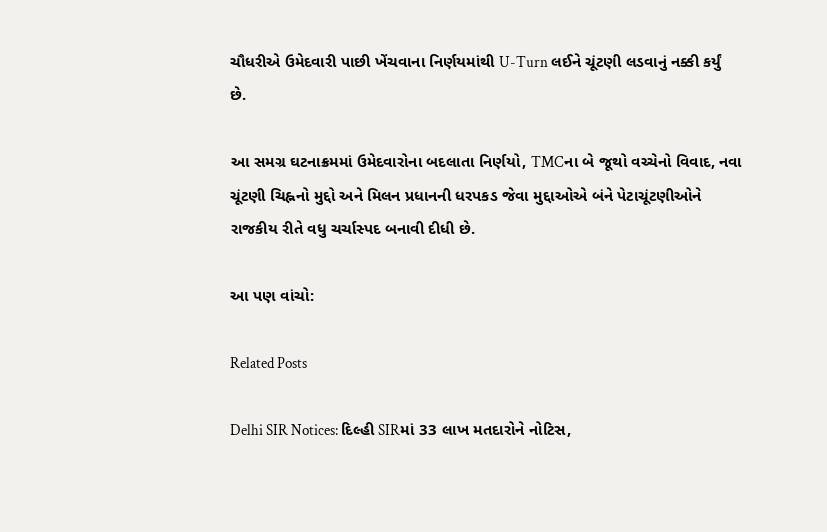ચૌધરીએ ઉમેદવારી પાછી ખેંચવાના નિર્ણયમાંથી U-Turn લઈને ચૂંટણી લડવાનું નક્કી કર્યું છે.

આ સમગ્ર ઘટનાક્રમમાં ઉમેદવારોના બદલાતા નિર્ણયો, TMCના બે જૂથો વચ્ચેનો વિવાદ, નવા ચૂંટણી ચિહ્નનો મુદ્દો અને મિલન પ્રધાનની ધરપકડ જેવા મુદ્દાઓએ બંને પેટાચૂંટણીઓને રાજકીય રીતે વધુ ચર્ચાસ્પદ બનાવી દીધી છે.

આ પણ વાંચો:

Related Posts

Delhi SIR Notices: દિલ્હી SIRમાં 33 લાખ મતદારોને નોટિસ,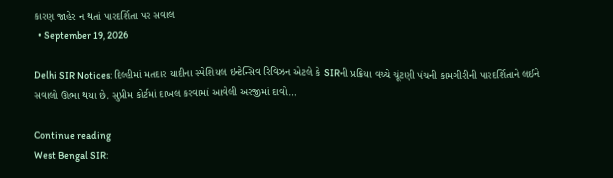કારણ જાહેર ન થતાં પારદર્શિતા પર સવાલ
  • September 19, 2026

Delhi SIR Notices: દિલ્હીમાં મતદાર યાદીના સ્પેશિયલ ઇન્ટેન્સિવ રિવિઝન એટલે કે SIRની પ્રક્રિયા વચ્ચે ચૂંટણી પંચની કામગીરીની પારદર્શિતાને લઈને સવાલો ઊભા થયા છે. સુપ્રીમ કોર્ટમાં દાખલ કરવામાં આવેલી અરજીમાં દાવો…

Continue reading
West Bengal SIR: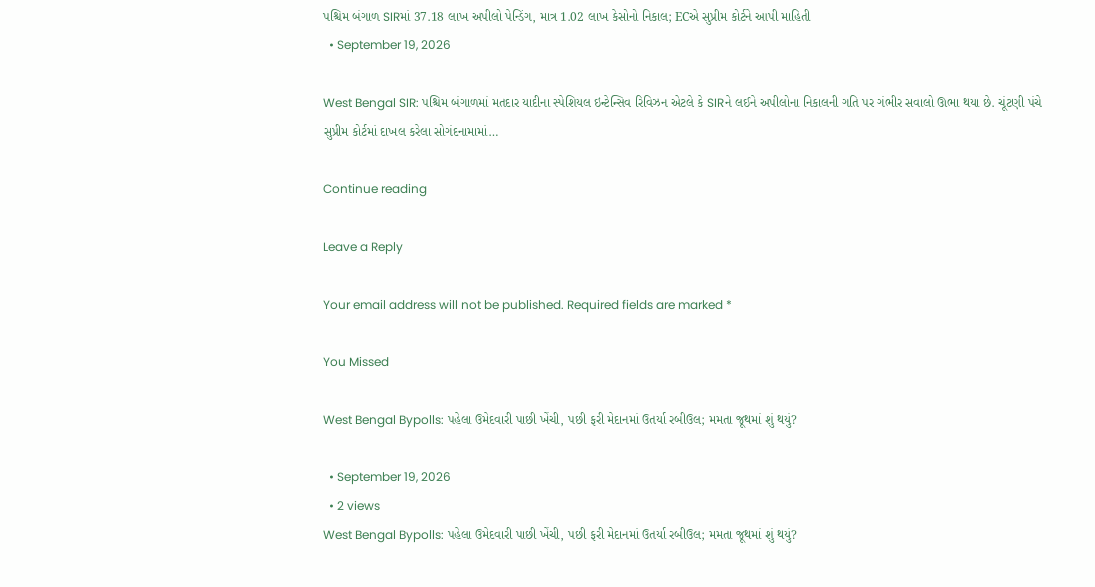પશ્ચિમ બંગાળ SIRમાં 37.18 લાખ અપીલો પેન્ડિંગ, માત્ર 1.02 લાખ કેસોનો નિકાલ; ECએ સુપ્રીમ કોર્ટને આપી માહિતી
  • September 19, 2026

West Bengal SIR: પશ્ચિમ બંગાળમાં મતદાર યાદીના સ્પેશિયલ ઇન્ટેન્સિવ રિવિઝન એટલે કે SIRને લઈને અપીલોના નિકાલની ગતિ પર ગંભીર સવાલો ઊભા થયા છે. ચૂંટણી પંચે સુપ્રીમ કોર્ટમાં દાખલ કરેલા સોગંદનામામાં…

Continue reading

Leave a Reply

Your email address will not be published. Required fields are marked *

You Missed

West Bengal Bypolls: પહેલા ઉમેદવારી પાછી ખેંચી, પછી ફરી મેદાનમાં ઉતર્યા રબીઉલ; મમતા જૂથમાં શું થયું?

  • September 19, 2026
  • 2 views
West Bengal Bypolls: પહેલા ઉમેદવારી પાછી ખેંચી, પછી ફરી મેદાનમાં ઉતર્યા રબીઉલ; મમતા જૂથમાં શું થયું?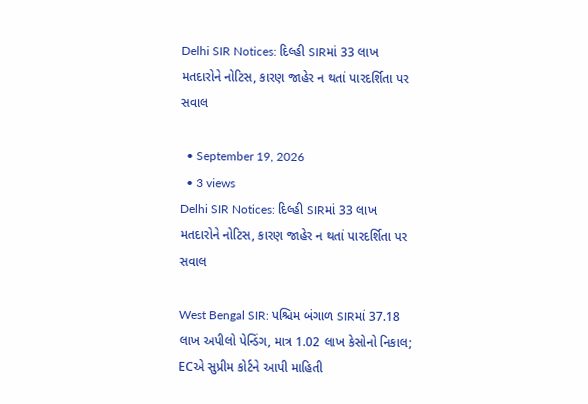Delhi SIR Notices: દિલ્હી SIRમાં 33 લાખ મતદારોને નોટિસ, કારણ જાહેર ન થતાં પારદર્શિતા પર સવાલ

  • September 19, 2026
  • 3 views
Delhi SIR Notices: દિલ્હી SIRમાં 33 લાખ મતદારોને નોટિસ, કારણ જાહેર ન થતાં પારદર્શિતા પર સવાલ

West Bengal SIR: પશ્ચિમ બંગાળ SIRમાં 37.18 લાખ અપીલો પેન્ડિંગ, માત્ર 1.02 લાખ કેસોનો નિકાલ; ECએ સુપ્રીમ કોર્ટને આપી માહિતી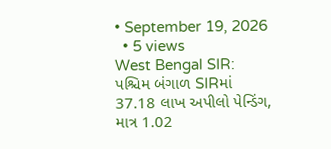• September 19, 2026
  • 5 views
West Bengal SIR: પશ્ચિમ બંગાળ SIRમાં 37.18 લાખ અપીલો પેન્ડિંગ, માત્ર 1.02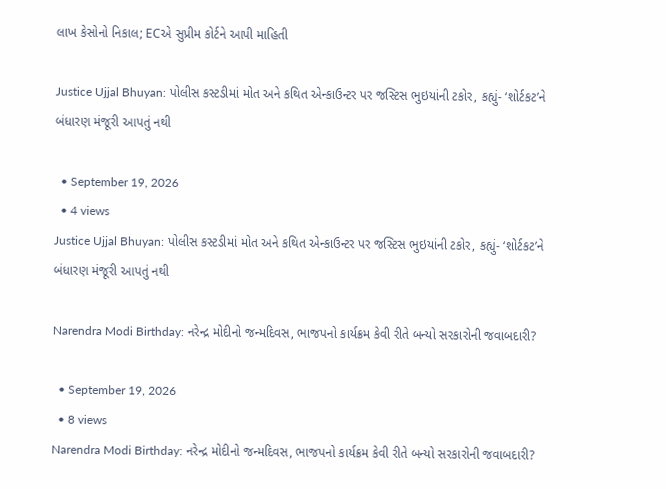લાખ કેસોનો નિકાલ; ECએ સુપ્રીમ કોર્ટને આપી માહિતી

Justice Ujjal Bhuyan: પોલીસ કસ્ટડીમાં મોત અને કથિત એન્કાઉન્ટર પર જસ્ટિસ ભુઇયાંની ટકોર, કહ્યું- ‘શોર્ટકટ’ને બંધારણ મંજૂરી આપતું નથી

  • September 19, 2026
  • 4 views
Justice Ujjal Bhuyan: પોલીસ કસ્ટડીમાં મોત અને કથિત એન્કાઉન્ટર પર જસ્ટિસ ભુઇયાંની ટકોર, કહ્યું- ‘શોર્ટકટ’ને બંધારણ મંજૂરી આપતું નથી

Narendra Modi Birthday: નરેન્દ્ર મોદીનો જન્મદિવસ, ભાજપનો કાર્યક્રમ કેવી રીતે બન્યો સરકારોની જવાબદારી?

  • September 19, 2026
  • 8 views
Narendra Modi Birthday: નરેન્દ્ર મોદીનો જન્મદિવસ, ભાજપનો કાર્યક્રમ કેવી રીતે બન્યો સરકારોની જવાબદારી?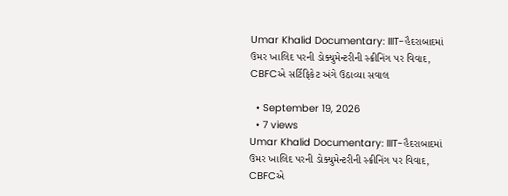Umar Khalid Documentary: IIIT-હૈદરાબાદમાં ઉમર ખાલિદ પરની ડોક્યુમેન્ટરીની સ્ક્રીનિંગ પર વિવાદ, CBFCએ સર્ટિફિકેટ અંગે ઉઠાવ્યા સવાલ

  • September 19, 2026
  • 7 views
Umar Khalid Documentary: IIIT-હૈદરાબાદમાં ઉમર ખાલિદ પરની ડોક્યુમેન્ટરીની સ્ક્રીનિંગ પર વિવાદ, CBFCએ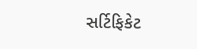સર્ટિફિકેટ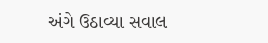અંગે ઉઠાવ્યા સવાલ